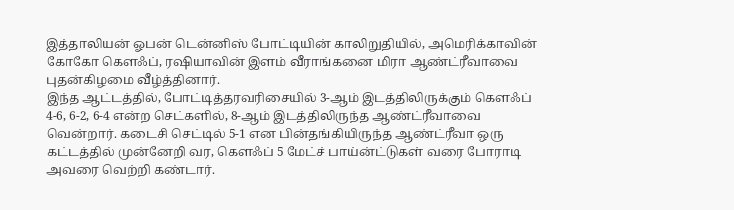இத்தாலியன் ஓபன் டென்னிஸ் போட்டியின் காலிறுதியில், அமெரிக்காவின் கோகோ கௌஃப், ரஷியாவின் இளம் வீராங்கனை மிரா ஆண்ட்ரீவாவை புதன்கிழமை வீழ்த்தினார்.
இந்த ஆட்டத்தில், போட்டித்தரவரிசையில் 3-ஆம் இடத்திலிருக்கும் கௌஃப் 4-6, 6-2, 6-4 என்ற செட்களில், 8-ஆம் இடத்திலிருந்த ஆண்ட்ரீவாவை வென்றார். கடைசி செட்டில் 5-1 என பின்தங்கியிருந்த ஆண்ட்ரீவா ஒரு கட்டத்தில் முன்னேறி வர, கௌஃப் 5 மேட்ச் பாய்ன்ட்டுகள் வரை போராடி அவரை வெற்றி கண்டார்.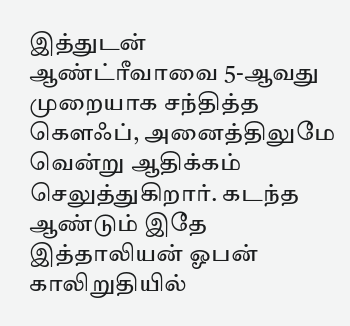இத்துடன் ஆண்ட்ரீவாவை 5-ஆவது முறையாக சந்தித்த கௌஃப், அனைத்திலுமே வென்று ஆதிக்கம் செலுத்துகிறார். கடந்த ஆண்டும் இதே இத்தாலியன் ஓபன் காலிறுதியில்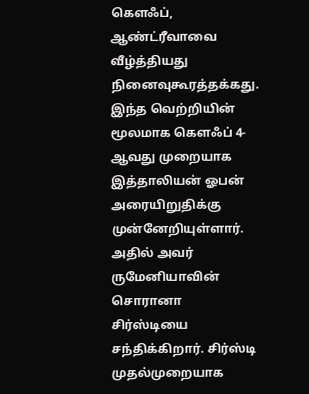கௌஃப், ஆண்ட்ரீவாவை வீழ்த்தியது நினைவுகூரத்தக்கது.
இந்த வெற்றியின் மூலமாக கௌஃப் 4-ஆவது முறையாக இத்தாலியன் ஓபன் அரையிறுதிக்கு முன்னேறியுள்ளார். அதில் அவர் ருமேனியாவின் சொரானா சிர்ஸ்டியை சந்திக்கிறார். சிர்ஸ்டி முதல்முறையாக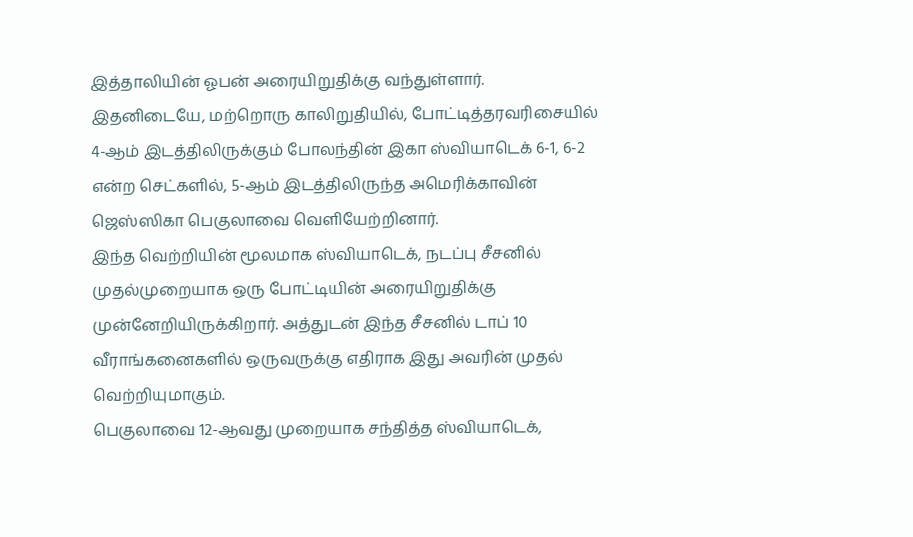இத்தாலியின் ஓபன் அரையிறுதிக்கு வந்துள்ளார்.
இதனிடையே, மற்றொரு காலிறுதியில், போட்டித்தரவரிசையில் 4-ஆம் இடத்திலிருக்கும் போலந்தின் இகா ஸ்வியாடெக் 6-1, 6-2 என்ற செட்களில், 5-ஆம் இடத்திலிருந்த அமெரிக்காவின் ஜெஸ்ஸிகா பெகுலாவை வெளியேற்றினார்.
இந்த வெற்றியின் மூலமாக ஸ்வியாடெக், நடப்பு சீசனில் முதல்முறையாக ஒரு போட்டியின் அரையிறுதிக்கு முன்னேறியிருக்கிறார். அத்துடன் இந்த சீசனில் டாப் 10 வீராங்கனைகளில் ஒருவருக்கு எதிராக இது அவரின் முதல் வெற்றியுமாகும்.
பெகுலாவை 12-ஆவது முறையாக சந்தித்த ஸ்வியாடெக்,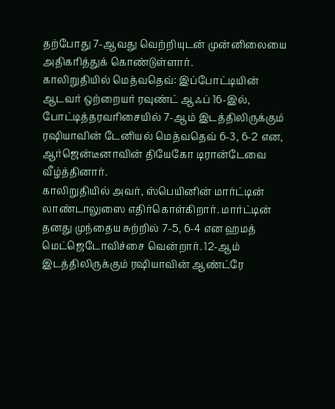தற்போது 7-ஆவது வெற்றியுடன் முன்னிலையை அதிகரித்துக் கொண்டுள்ளார்.
காலிறுதியில் மெத்வதெவ்: இப்போட்டியின் ஆடவர் ஒற்றையர் ரவுண்ட் ஆஃப் 16-இல், போட்டித்தரவரிசையில் 7-ஆம் இடத்திலிருக்கும் ரஷியாவின் டேனியல் மெத்வதெவ் 6-3, 6-2 என, ஆர்ஜென்டீனாவின் தியேகோ டிரான்டேவை வீழ்த்தினார்.
காலிறுதியில் அவர், ஸ்பெயினின் மார்ட்டின் லாண்டாலுஸை எதிர்கொள்கிறார். மார்ட்டின் தனது முந்தைய சுற்றில் 7-5, 6-4 என ஹமத் மெட்ஜெடோவிச்சை வென்றார். 12-ஆம் இடத்திலிருக்கும் ரஷியாவின் ஆண்ட்ரே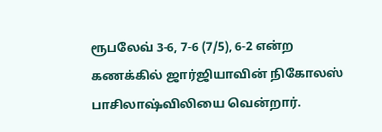ரூபலேவ் 3-6, 7-6 (7/5), 6-2 என்ற கணக்கில் ஜார்ஜியாவின் நிகோலஸ் பாசிலாஷ்விலியை வென்றார்.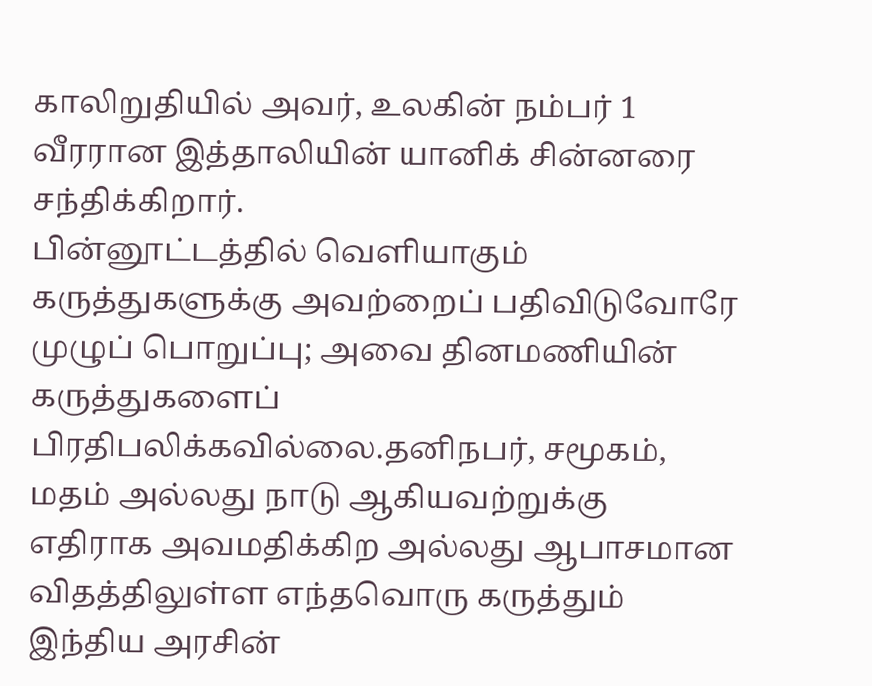காலிறுதியில் அவர், உலகின் நம்பர் 1 வீரரான இத்தாலியின் யானிக் சின்னரை சந்திக்கிறார்.
பின்னூட்டத்தில் வெளியாகும் கருத்துகளுக்கு அவற்றைப் பதிவிடுவோரே முழுப் பொறுப்பு; அவை தினமணியின் கருத்துகளைப் பிரதிபலிக்கவில்லை.தனிநபர், சமூகம், மதம் அல்லது நாடு ஆகியவற்றுக்கு எதிராக அவமதிக்கிற அல்லது ஆபாசமான விதத்திலுள்ள எந்தவொரு கருத்தும் இந்திய அரசின்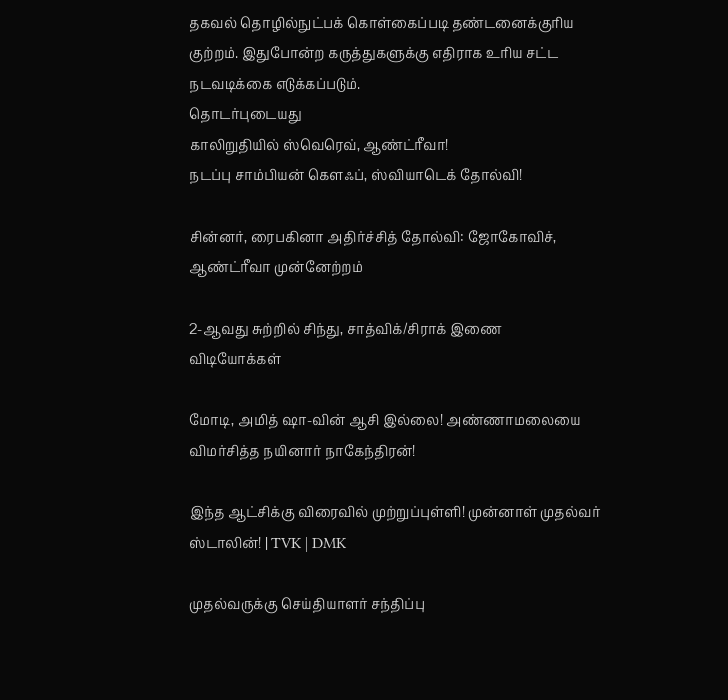தகவல் தொழில்நுட்பக் கொள்கைப்படி தண்டனைக்குரிய குற்றம். இதுபோன்ற கருத்துகளுக்கு எதிராக உரிய சட்ட நடவடிக்கை எடுக்கப்படும்.
தொடர்புடையது
காலிறுதியில் ஸ்வெரெவ், ஆண்ட்ரீவா!
நடப்பு சாம்பியன் கௌஃப், ஸ்வியாடெக் தோல்வி!

சின்னர், ரைபகினா அதிர்ச்சித் தோல்வி: ஜோகோவிச், ஆண்ட்ரீவா முன்னேற்றம்

2-ஆவது சுற்றில் சிந்து, சாத்விக்/சிராக் இணை
விடியோக்கள்

மோடி, அமித் ஷா-வின் ஆசி இல்லை! அண்ணாமலையை விமர்சித்த நயினார் நாகேந்திரன்!

இந்த ஆட்சிக்கு விரைவில் முற்றுப்புள்ளி! முன்னாள் முதல்வர் ஸ்டாலின்! | TVK | DMK

முதல்வருக்கு செய்தியாளர் சந்திப்பு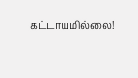கட்டாயமில்லை!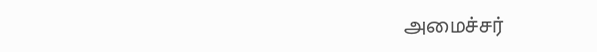அமைச்சர்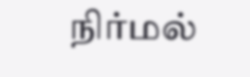நிர்மல்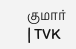குமார் | TVK